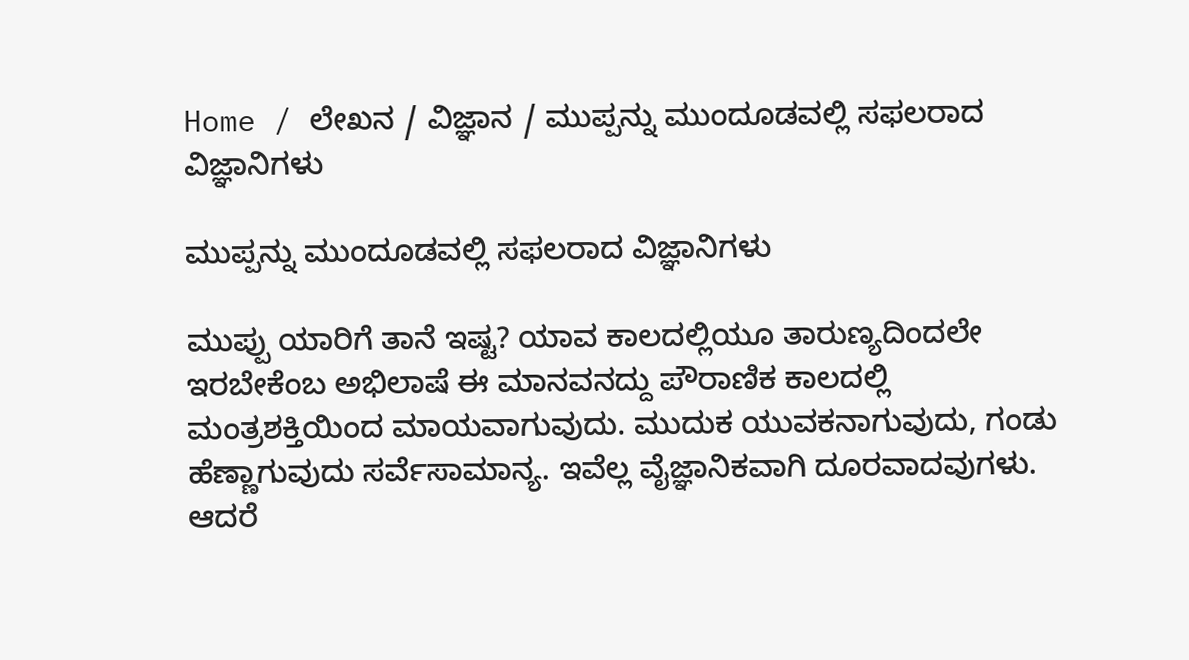Home / ಲೇಖನ / ವಿಜ್ಞಾನ / ಮುಪ್ಪನ್ನು ಮುಂದೂಡವಲ್ಲಿ ಸಫಲರಾದ ವಿಜ್ಞಾನಿಗಳು

ಮುಪ್ಪನ್ನು ಮುಂದೂಡವಲ್ಲಿ ಸಫಲರಾದ ವಿಜ್ಞಾನಿಗಳು

ಮುಪ್ಪು ಯಾರಿಗೆ ತಾನೆ ಇಷ್ಟ? ಯಾವ ಕಾಲದಲ್ಲಿಯೂ ತಾರುಣ್ಯದಿಂದಲೇ ಇರಬೇಕೆಂಬ ಅಭಿಲಾಷೆ ಈ ಮಾನವನದ್ದು ಪೌರಾಣಿಕ ಕಾಲದಲ್ಲಿ ಮಂತ್ರಶಕ್ತಿಯಿಂದ ಮಾಯವಾಗುವುದು. ಮುದುಕ ಯುವಕನಾಗುವುದು, ಗಂಡು ಹೆಣ್ಣಾಗುವುದು ಸರ್ವೆಸಾಮಾನ್ಯ. ಇವೆಲ್ಲ ವೈಜ್ಞಾನಿಕವಾಗಿ ದೂರವಾದವುಗಳು. ಆದರೆ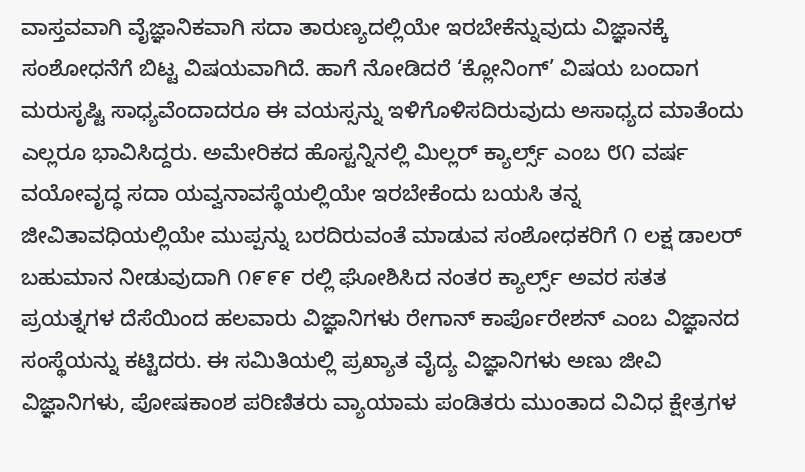ವಾಸ್ತವವಾಗಿ ವೈಜ್ಞಾನಿಕವಾಗಿ ಸದಾ ತಾರುಣ್ಯದಲ್ಲಿಯೇ ಇರಬೇಕೆನ್ನುವುದು ವಿಜ್ಞಾನಕ್ಕೆ ಸಂಶೋಧನೆಗೆ ಬಿಟ್ಟ ವಿಷಯವಾಗಿದೆ. ಹಾಗೆ ನೋಡಿದರೆ ‘ಕ್ಲೋನಿಂಗ್’ ವಿಷಯ ಬಂದಾಗ ಮರುಸೃಷ್ಟಿ ಸಾಧ್ಯವೆಂದಾದರೂ ಈ ವಯಸ್ಸನ್ನು ಇಳಿಗೊಳಿಸದಿರುವುದು ಅಸಾಧ್ಯದ ಮಾತೆಂದು ಎಲ್ಲರೂ ಭಾವಿಸಿದ್ದರು. ಅಮೇರಿಕದ ಹೊಸ್ಟನ್ನಿನಲ್ಲಿ ಮಿಲ್ಲರ್ ಕ್ಯಾರ್ಲ್ಸ್ ಎಂಬ ೮೧ ವರ್ಷ ವಯೋವೃದ್ಧ ಸದಾ ಯವ್ವನಾವಸ್ಥೆಯಲ್ಲಿಯೇ ಇರಬೇಕೆಂದು ಬಯಸಿ ತನ್ನ ಜೀವಿತಾವಧಿಯಲ್ಲಿಯೇ ಮುಪ್ಪನ್ನು ಬರದಿರುವಂತೆ ಮಾಡುವ ಸಂಶೋಧಕರಿಗೆ ೧ ಲಕ್ಷ ಡಾಲರ್ ಬಹುಮಾನ ನೀಡುವುದಾಗಿ ೧೯೯೯ ರಲ್ಲಿ ಘೋಶಿಸಿದ ನಂತರ ಕ್ಯಾರ್ಲ್ಸ್ ಅವರ ಸತತ ಪ್ರಯತ್ನಗಳ ದೆಸೆಯಿಂದ ಹಲವಾರು ವಿಜ್ಞಾನಿಗಳು ರೇಗಾನ್ ಕಾರ್ಪೊರೇಶನ್ ಎಂಬ ವಿಜ್ಞಾನದ ಸಂಸ್ಥೆಯನ್ನು ಕಟ್ಟಿದರು. ಈ ಸಮಿತಿಯಲ್ಲಿ ಪ್ರಖ್ಯಾತ ವೈದ್ಯ ವಿಜ್ಞಾನಿಗಳು ಅಣು ಜೀವಿ ವಿಜ್ಞಾನಿಗಳು, ಪೋಷಕಾಂಶ ಪರಿಣಿತರು ವ್ಯಾಯಾಮ ಪಂಡಿತರು ಮುಂತಾದ ವಿವಿಧ ಕ್ಷೇತ್ರಗಳ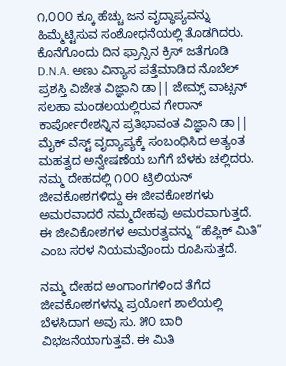೧,೦೦೦ ಕ್ಕೂ ಹೆಚ್ಚು ಜನ ವೃದ್ಧಾಪ್ಯವನ್ನು ಹಿಮ್ಮೆಟ್ಟಿಸುವ ಸಂಶೋಧನೆಯಲ್ಲಿ ತೊಡಗಿದರು. ಕೊನೆಗೊಂದು ದಿನ ಫ್ರಾನ್ಸಿನ ಕ್ರಿಸ್ ಜತೆಗೂಡಿ D.N.A. ಅಣು ವಿನ್ಯಾಸ ಪತ್ತೆಮಾಡಿದ ನೊಬೆಲ್‌ ಪ್ರಶಸ್ತಿ ವಿಜೇತ ವಿಜ್ಞಾನಿ ಡಾ|| ಜೇಮ್ಸ್ ವಾಟ್ಸನ್ ಸಲಹಾ ಮಂಡಲಯಲ್ಲಿರುವ ಗೇರಾನ್ ಕಾರ್ಪೋರೇಶನ್ನಿನ ಪ್ರತಿಭಾವಂತ ವಿಜ್ಞಾನಿ ಡಾ|| ಮೈಕ್ ವೆಸ್ಟ್ ವೃದ್ಯಾಪ್ಯಕ್ಕೆ ಸಂಬಂಧಿಸಿದ ಅತ್ಯಂತ ಮಹತ್ವದ ಅನ್ವೇಷಣೆಯ ಬಗೆಗೆ ಬೆಳಕು ಚಲ್ಲಿದರು. ನಮ್ಮ ದೇಹದಲ್ಲಿ ೧೦೦ ಟ್ರಿಲಿಯನ್ ಜೀವಕೋಶಗಳಿದ್ದು ಈ ಜೀವಕೋಶಗಳು ಅಮರವಾದರೆ ನಮ್ಮದೇಹವು ಅಮರವಾಗುತ್ತದೆ. ಈ ಜೀವಿಕೋಶಗಳ ಅಮರತ್ವವನ್ನು “ಹೆಪ್ಲಿಕ್ ಮಿತಿ” ಎಂಬ ಸರಳ ನಿಯಮವೊಂದು ರೂಪಿಸುತ್ತದೆ.

ನಮ್ಮ ದೇಹದ ಅಂಗಾಂಗಗಳಿಂದ ತೆಗೆದ ಜೀವಕೋಶಗಳನ್ನು ಪ್ರಯೋಗ ಶಾಲೆಯಲ್ಲಿ ಬೆಳಸಿದಾಗ ಅವು ಸು. ೫೦ ಬಾರಿ ವಿಭಜನೆಯಾಗುತ್ತವೆ. ಈ ಮಿತಿ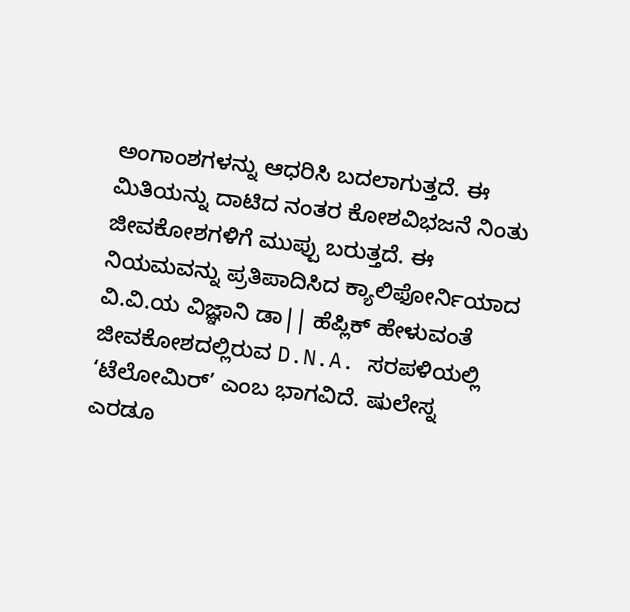ಅಂಗಾಂಶಗಳನ್ನು ಆಧರಿಸಿ ಬದಲಾಗುತ್ತದೆ. ಈ ಮಿತಿಯನ್ನು ದಾಟಿದ ನಂತರ ಕೋಶವಿಭಜನೆ ನಿಂತು ಜೀವಕೋಶಗಳಿಗೆ ಮುಪ್ಪು ಬರುತ್ತದೆ. ಈ ನಿಯಮವನ್ನು ಪ್ರತಿಪಾದಿಸಿದ ಕ್ಯಾಲಿಫೋರ್ನಿಯಾದ ವಿ.ವಿ.ಯ ವಿಜ್ಞಾನಿ ಡಾ|| ಹೆಪ್ಲಿಕ್ ಹೇಳುವಂತೆ ಜೀವಕೋಶದಲ್ಲಿರುವ D.N.A. ಸರಪಳಿಯಲ್ಲಿ ‘ಟೆಲೋಮಿರ್’ ಎಂಬ ಭಾಗವಿದೆ. ಷುಲೇಸ್ನ ಎರಡೂ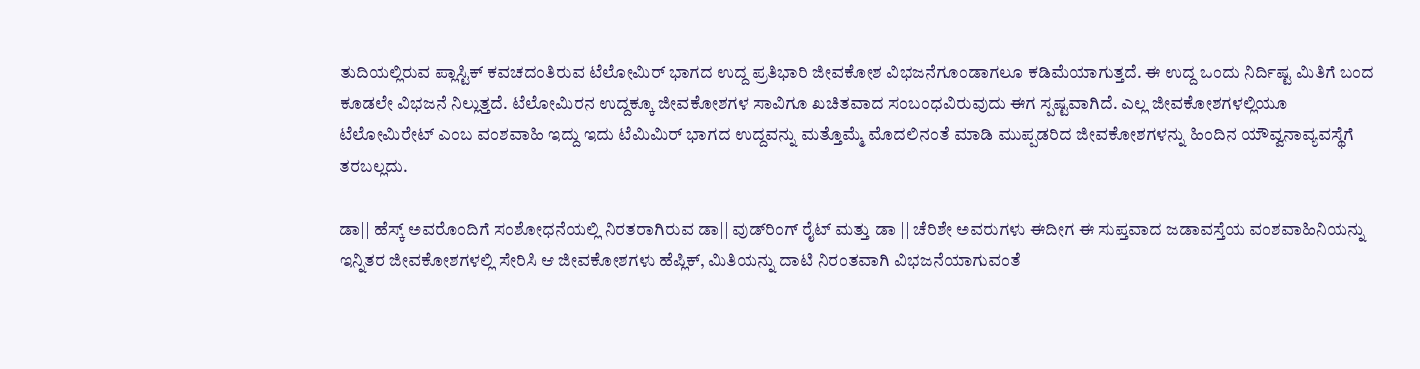ತುದಿಯಲ್ಲಿರುವ ಪ್ಲಾಸ್ಟಿಕ್ ಕವಚದಂತಿರುವ ಟೆಲೋಮಿರ್ ಭಾಗದ ಉದ್ದ ಪ್ರತಿಭಾರಿ ಜೀವಕೋಶ ವಿಭಜನೆಗೂಂಡಾಗಲೂ ಕಡಿಮೆಯಾಗುತ್ತದೆ. ಈ ಉದ್ದ ಒಂದು ನಿರ್ದಿಷ್ಟ ಮಿತಿಗೆ ಬಂದ ಕೂಡಲೇ ವಿಭಜನೆ ನಿಲ್ಲುತ್ತದೆ. ಟೆಲೋಮಿರನ ಉದ್ದಕ್ಕೂ ಜೀವಕೋಶಗಳ ಸಾವಿಗೂ ಖಚಿತವಾದ ಸಂಬಂಧವಿರುವುದು ಈಗ ಸ್ಪಷ್ಟವಾಗಿದೆ. ಎಲ್ಲ ಜೀವಕೋಶಗಳಲ್ಲಿಯೂ ಟೆಲೋಮಿರೇಟ್ ಎಂಬ ವಂಶವಾಹಿ ಇದ್ದು ಇದು ಟೆಮಿಮಿರ್ ಭಾಗದ ಉದ್ದವನ್ನು ಮತ್ತೊಮ್ಮೆ ಮೊದಲಿನಂತೆ ಮಾಡಿ ಮುಪ್ಪಡರಿದ ಜೀವಕೋಶಗಳನ್ನು ಹಿಂದಿನ ಯೌವ್ವನಾವ್ಯವಸ್ಥೆಗೆ ತರಬಲ್ಲದು.

ಡಾ|| ಹೆಸ್ಕ್ ಅವರೊಂದಿಗೆ ಸಂಶೋಧನೆಯಲ್ಲಿ ನಿರತರಾಗಿರುವ ಡಾ|| ವುಡ್‌ರಿಂಗ್ ರೈಟ್ ಮತ್ತು ಡಾ || ಚೆರಿಶೇ ಅವರುಗಳು ಈದೀಗ ಈ ಸುಪ್ತವಾದ ಜಡಾವಸ್ತೆಯ ವಂಶವಾಹಿನಿಯನ್ನು ಇನ್ನಿತರ ಜೀವಕೋಶಗಳಲ್ಲಿ ಸೇರಿಸಿ ಆ ಜೀವಕೋಶಗಳು ಹೆಪ್ಲಿಕ್, ಮಿತಿಯನ್ನು ದಾಟಿ ನಿರಂತವಾಗಿ ವಿಭಜನೆಯಾಗುವಂತೆ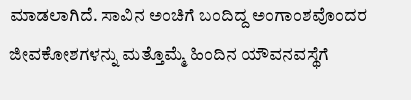ಮಾಡಲಾಗಿದೆ. ಸಾವಿನ ಅಂಚಿಗೆ ಬಂದಿದ್ದ ಅಂಗಾಂಶವೊಂದರ ಜೀವಕೋಶಗಳನ್ನು ಮತ್ತೊಮ್ಮೆ ಹಿಂದಿನ ಯೌವನವಸ್ಥೆಗೆ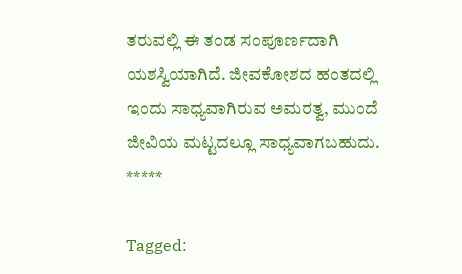ತರುವಲ್ಲಿ ಈ ತಂಡ ಸಂಪೂರ್ಣದಾಗಿ ಯಶಸ್ವಿಯಾಗಿದೆ. ಜೀವಕೋಶದ ಹಂತದಲ್ಲಿ ಇಂದು ಸಾಧ್ಯವಾಗಿರುವ ಅಮರತ್ವ, ಮುಂದೆ ಜೀವಿಯ ಮಟ್ಟದಲ್ಲೂ ಸಾಧ್ಯವಾಗಬಹುದು.
*****

Tagged: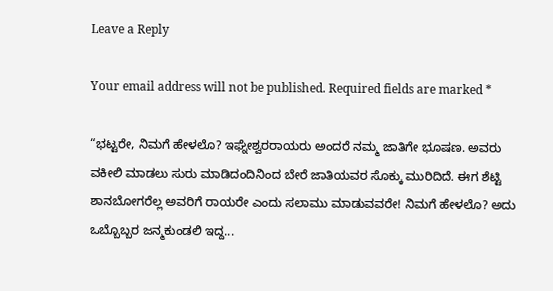Leave a Reply

Your email address will not be published. Required fields are marked *

“ಭಟ್ಟರೇ, ನಿಮಗೆ ಹೇಳಲೊ? ಇಘ್ನೇಶ್ವರರಾಯರು ಅಂದರೆ ನಮ್ಮ ಜಾತಿಗೇ ಭೂಷಣ. ಅವರು ವಕೀಲಿ ಮಾಡಲು ಸುರು ಮಾಡಿದಂದಿನಿಂದ ಬೇರೆ ಜಾತಿಯವರ ಸೊಕ್ಕು ಮುರಿದಿದೆ. ಈಗ ಶೆಟ್ಟಿ ಶಾನಬೋಗರೆಲ್ಲ ಅವರಿಗೆ ರಾಯರೇ ಎಂದು ಸಲಾಮು ಮಾಡುವವರೇ! ನಿಮಗೆ ಹೇಳಲೊ? ಅದು ಒಬ್ಬೊಬ್ಬರ ಜನ್ಮಕುಂಡಲಿ ಇದ್ದ...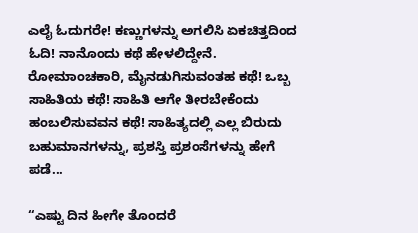ಎಲೈ ಓದುಗರೇ! ಕಣ್ಣುಗಳನ್ನು ಅಗಲಿಸಿ ಏಕಚಿತ್ತದಿಂದ ಓದಿ! ನಾನೊಂದು ಕಥೆ ಹೇಳಲಿದ್ದೇನೆ. ರೋಮಾಂಚಕಾರಿ, ಮೈನಡುಗಿಸುವಂತಹ ಕಥೆ! ಒಬ್ಬ ಸಾಹಿತಿಯ ಕಥೆ! ಸಾಹಿತಿ ಆಗೇ ತೀರಬೇಕೆಂದು ಹಂಬಲಿಸುವವನ ಕಥೆ! ಸಾಹಿತ್ಯದಲ್ಲಿ ಎಲ್ಲ ಬಿರುದು ಬಹುಮಾನಗಳನ್ನು, ಪ್ರಶಸ್ತಿ ಪ್ರಶಂಸೆಗಳನ್ನು ಹೇಗೆ ಪಡೆ...

“ಎಷ್ಟು ದಿನ ಹೀಗೇ ತೊಂದರೆ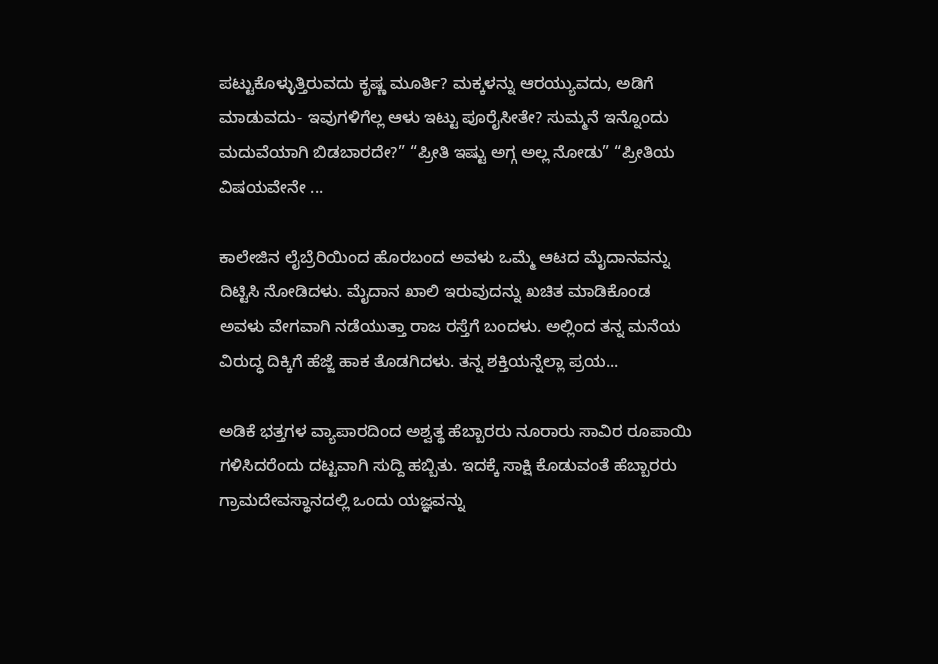ಪಟ್ಟುಕೊಳ್ಳುತ್ತಿರುವದು ಕೃಷ್ಣ ಮೂರ್ತಿ? ಮಕ್ಕಳನ್ನು ಆರಯ್ಯುವದು, ಅಡಿಗೆ ಮಾಡುವದು- ಇವುಗಳಿಗೆಲ್ಲ ಆಳು ಇಟ್ಟು ಪೂರೈಸೀತೇ? ಸುಮ್ಮನೆ ಇನ್ನೊಂದು ಮದುವೆಯಾಗಿ ಬಿಡಬಾರದೇ?” “ಪ್ರೀತಿ ಇಷ್ಟು ಅಗ್ಗ ಅಲ್ಲ ನೋಡು” “ಪ್ರೀತಿಯ ವಿಷಯವೇನೇ ...

ಕಾಲೇಜಿನ ಲೈಬ್ರೆರಿಯಿಂದ ಹೊರಬಂದ ಅವಳು ಒಮ್ಮೆ ಆಟದ ಮೈದಾನವನ್ನು ದಿಟ್ಟಿಸಿ ನೋಡಿದಳು. ಮೈದಾನ ಖಾಲಿ ಇರುವುದನ್ನು ಖಚಿತ ಮಾಡಿಕೊಂಡ ಅವಳು ವೇಗವಾಗಿ ನಡೆಯುತ್ತಾ ರಾಜ ರಸ್ತೆಗೆ ಬಂದಳು. ಅಲ್ಲಿಂದ ತನ್ನ ಮನೆಯ ವಿರುದ್ಧ ದಿಕ್ಕಿಗೆ ಹೆಜ್ಜೆ ಹಾಕ ತೊಡಗಿದಳು. ತನ್ನ ಶಕ್ತಿಯನ್ನೆಲ್ಲಾ ಪ್ರಯ...

ಅಡಿಕೆ ಭತ್ತಗಳ ವ್ಯಾಪಾರದಿಂದ ಅಶ್ವತ್ಥ ಹೆಬ್ಬಾರರು ನೂರಾರು ಸಾವಿರ ರೂಪಾಯಿ ಗಳಿಸಿದರೆಂದು ದಟ್ಟವಾಗಿ ಸುದ್ದಿ ಹಬ್ಬಿತು. ಇದಕ್ಕೆ ಸಾಕ್ಷಿ ಕೊಡುವಂತೆ ಹೆಬ್ಬಾರರು ಗ್ರಾಮದೇವಸ್ಥಾನದಲ್ಲಿ ಒಂದು ಯಜ್ಞವನ್ನು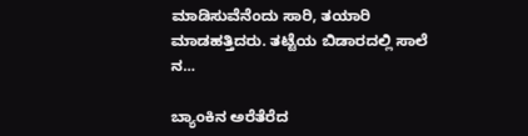ಮಾಡಿಸುವೆನೆಂದು ಸಾರಿ, ತಯಾರಿ ಮಾಡಹತ್ತಿದರು. ತಟ್ಟೆಯ ಬಿಡಾರದಲ್ಲಿ ಸಾಲೆ ನ...

ಬ್ಯಾಂಕಿನ ಅರೆತೆರೆದ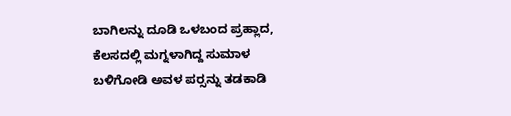ಬಾಗಿಲನ್ನು ದೂಡಿ ಒಳಬಂದ ಪ್ರಹ್ಲಾದ, ಕೆಲಸದಲ್ಲಿ ಮಗ್ನಳಾಗಿದ್ದ ಸುಮಾಳ ಬಳಿಗೋಡಿ ಅವಳ ಪರ್‍ಸನ್ನು ತಡಕಾಡಿ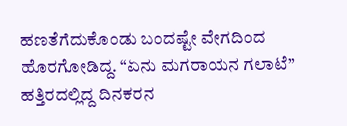ಹಣತೆಗೆದುಕೊಂಡು ಬಂದಷ್ಟೇ ವೇಗದಿಂದ ಹೊರಗೋಡಿದ್ದ. “ಏನು ಮಗರಾಯನ ಗಲಾಟೆ” ಹತ್ತಿರದಲ್ಲಿದ್ದ ದಿನಕರನ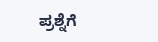ಪ್ರಶ್ನೆಗೆ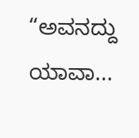“ಅವನದ್ದು ಯಾವಾ...